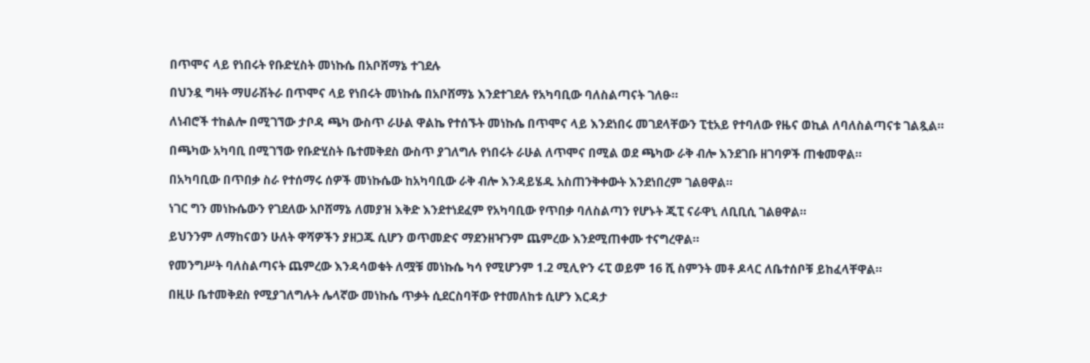በጥሞና ላይ የነበሩት የቡድሂስት መነኩሴ በአቦሸማኔ ተገደሉ

በህንዷ ግዛት ማሀራሽትራ በጥሞና ላይ የነበሩት መነኩሴ በአቦሸማኔ እንደተገደሉ የአካባቢው ባለስልጣናት ገለፁ።

ለነብሮች ተከልሎ በሚገኘው ታቦዳ ጫካ ውስጥ ራሁል ዋልኬ የተሰኙት መነኩሴ በጥሞና ላይ እንደነበሩ መገደላቸውን ፒቲአይ የተባለው የዜና ወኪል ለባለስልጣናቱ ገልጿል።

በጫካው አካባቢ በሚገኘው የቡድሂስት ቤተመቅደስ ውስጥ ያገለግሉ የነበሩት ራሁል ለጥሞና በሚል ወደ ጫካው ራቅ ብሎ እንደገቡ ዘገባዎች ጠቁመዋል።

በአካባቢው በጥበቃ ስራ የተሰማሩ ሰዎች መነኩሴው ከአካባቢው ራቅ ብሎ እንዳይሄዱ አስጠንቅቀውት እንደነበረም ገልፀዋል።

ነገር ግን መነኩሴውን የገደለው አቦሸማኔ ለመያዝ እቅድ እንደተነደፈም የአካባቢው የጥበቃ ባለስልጣን የሆኑት ጂፒ ናራዋኒ ለቢቢሲ ገልፀዋል።

ይህንንም ለማከናወን ሁለት ዋሻዎችን ያዘጋጁ ሲሆን ወጥመድና ማደንዘዣንም ጨምረው እንደሚጠቀሙ ተናግረዋል።

የመንግሥት ባለስልጣናት ጨምረው እንዳሳወቁት ለሟቹ መነኩሴ ካሳ የሚሆንም 1.2 ሚሊዮን ሩፒ ወይም 16 ሺ ስምንት መቶ ዶላር ለቤተሰቦቹ ይከፈላቸዋል።

በዚሁ ቤተመቅደስ የሚያገለግሉት ሌላኛው መነኩሴ ጥቃት ሲደርስባቸው የተመለከቱ ሲሆን እርዳታ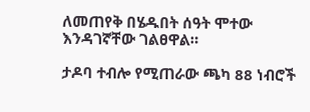ለመጠየቅ በሄዱበት ሰዓት ሞተው እንዳገኛቸው ገልፀዋል።

ታዶባ ተብሎ የሚጠራው ጫካ 88 ነብሮች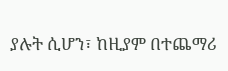ያሉት ሲሆን፣ ከዚያም በተጨማሪ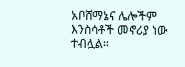አቦሸማኔና ሌሎችም እንስሳቶች መኖሪያ ነው ተብሏል።